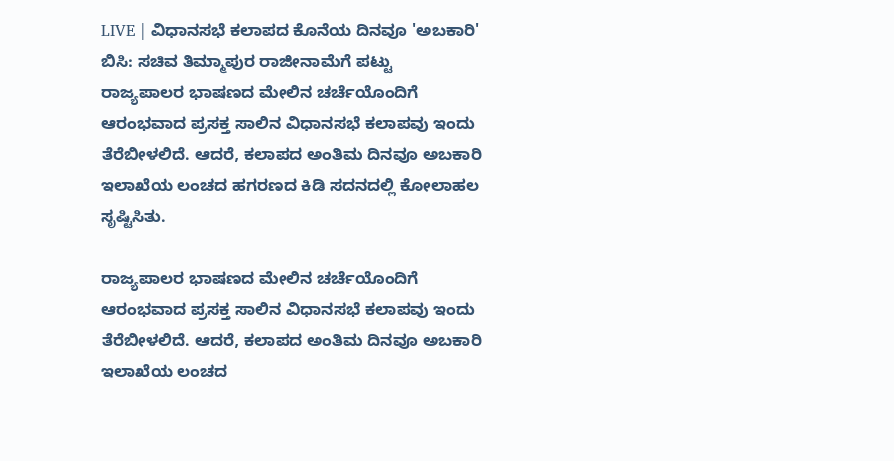LIVE | ವಿಧಾನಸಭೆ ಕಲಾಪದ ಕೊನೆಯ ದಿನವೂ 'ಅಬಕಾರಿ' ಬಿಸಿ: ಸಚಿವ ತಿಮ್ಮಾಪುರ ರಾಜೀನಾಮೆಗೆ ಪಟ್ಟು
ರಾಜ್ಯಪಾಲರ ಭಾಷಣದ ಮೇಲಿನ ಚರ್ಚೆಯೊಂದಿಗೆ ಆರಂಭವಾದ ಪ್ರಸಕ್ತ ಸಾಲಿನ ವಿಧಾನಸಭೆ ಕಲಾಪವು ಇಂದು ತೆರೆಬೀಳಲಿದೆ. ಆದರೆ, ಕಲಾಪದ ಅಂತಿಮ ದಿನವೂ ಅಬಕಾರಿ ಇಲಾಖೆಯ ಲಂಚದ ಹಗರಣದ ಕಿಡಿ ಸದನದಲ್ಲಿ ಕೋಲಾಹಲ ಸೃಷ್ಟಿಸಿತು.

ರಾಜ್ಯಪಾಲರ ಭಾಷಣದ ಮೇಲಿನ ಚರ್ಚೆಯೊಂದಿಗೆ ಆರಂಭವಾದ ಪ್ರಸಕ್ತ ಸಾಲಿನ ವಿಧಾನಸಭೆ ಕಲಾಪವು ಇಂದು ತೆರೆಬೀಳಲಿದೆ. ಆದರೆ, ಕಲಾಪದ ಅಂತಿಮ ದಿನವೂ ಅಬಕಾರಿ ಇಲಾಖೆಯ ಲಂಚದ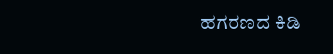ಹಗರಣದ ಕಿಡಿ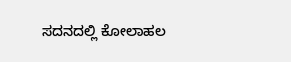ಸದನದಲ್ಲಿ ಕೋಲಾಹಲ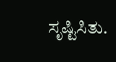ಸೃಷ್ಟಿಸಿತು.